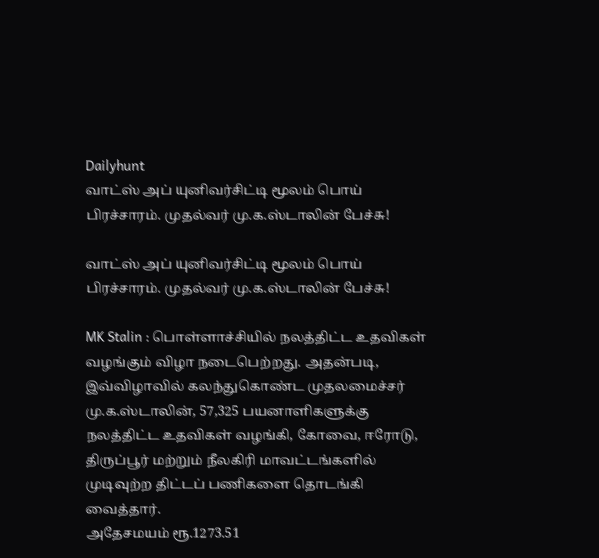Dailyhunt
வாட்ஸ் அப் யுனிவர்சிட்டி மூலம் பொய் பிரச்சாரம். முதல்வர் மு.க.ஸ்டாலின் பேச்சு!

வாட்ஸ் அப் யுனிவர்சிட்டி மூலம் பொய் பிரச்சாரம். முதல்வர் மு.க.ஸ்டாலின் பேச்சு!

MK Stalin : பொள்ளாச்சியில் நலத்திட்ட உதவிகள் வழங்கும் விழா நடைபெற்றது. அதன்படி, இவ்விழாவில் கலந்துகொண்ட முதலமைச்சர் மு.க.ஸ்டாலின், 57,325 பயனாளிகளுக்கு நலத்திட்ட உதவிகள் வழங்கி, கோவை, ஈரோடு, திருப்பூர் மற்றும் நீலகிரி மாவட்டங்களில் முடிவுற்ற திட்டப் பணிகளை தொடங்கி வைத்தார்.
அதேசமயம் ரூ.1273.51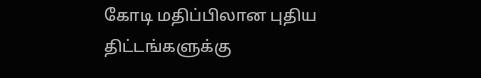கோடி மதிப்பிலான புதிய திட்டங்களுக்கு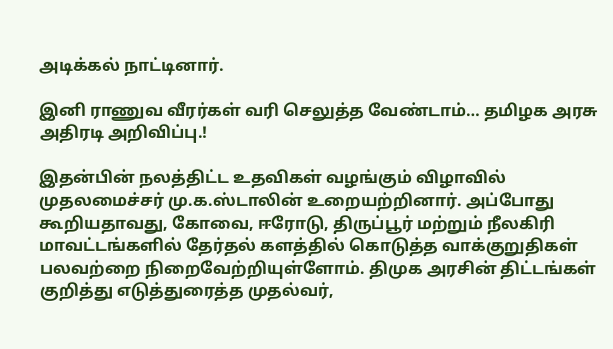அடிக்கல் நாட்டினார்.

இனி ராணுவ வீரர்கள் வரி செலுத்த வேண்டாம்… தமிழக அரசு அதிரடி அறிவிப்பு.!

இதன்பின் நலத்திட்ட உதவிகள் வழங்கும் விழாவில் முதலமைச்சர் மு.க.ஸ்டாலின் உறையற்றினார். அப்போது கூறியதாவது, கோவை, ஈரோடு, திருப்பூர் மற்றும் நீலகிரி மாவட்டங்களில் தேர்தல் களத்தில் கொடுத்த வாக்குறுதிகள் பலவற்றை நிறைவேற்றியுள்ளோம். திமுக அரசின் திட்டங்கள் குறித்து எடுத்துரைத்த முதல்வர்,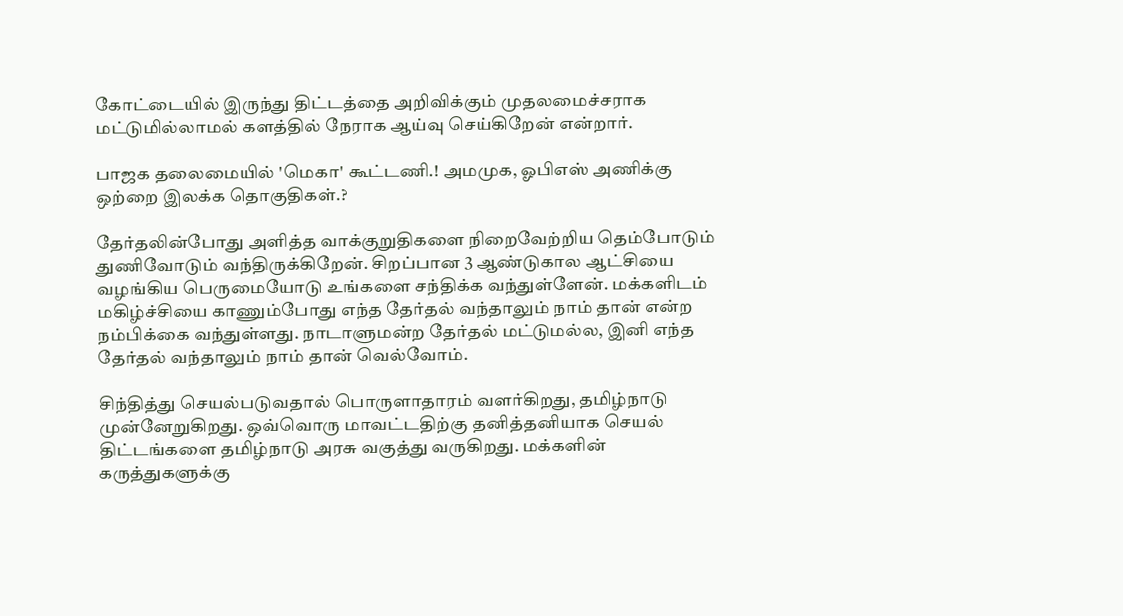கோட்டையில் இருந்து திட்டத்தை அறிவிக்கும் முதலமைச்சராக மட்டுமில்லாமல் களத்தில் நேராக ஆய்வு செய்கிறேன் என்றார்.

பாஜக தலைமையில் 'மெகா' கூட்டணி.! அமமுக, ஓபிஎஸ் அணிக்கு ஒற்றை இலக்க தொகுதிகள்.?

தேர்தலின்போது அளித்த வாக்குறுதிகளை நிறைவேற்றிய தெம்போடும் துணிவோடும் வந்திருக்கிறேன். சிறப்பான 3 ஆண்டுகால ஆட்சியை வழங்கிய பெருமையோடு உங்களை சந்திக்க வந்துள்ளேன். மக்களிடம் மகிழ்ச்சியை காணும்போது எந்த தேர்தல் வந்தாலும் நாம் தான் என்ற நம்பிக்கை வந்துள்ளது. நாடாளுமன்ற தேர்தல் மட்டுமல்ல, இனி எந்த தேர்தல் வந்தாலும் நாம் தான் வெல்வோம்.

சிந்தித்து செயல்படுவதால் பொருளாதாரம் வளர்கிறது, தமிழ்நாடு முன்னேறுகிறது. ஒவ்வொரு மாவட்டதிற்கு தனித்தனியாக செயல் திட்டங்களை தமிழ்நாடு அரசு வகுத்து வருகிறது. மக்களின் கருத்துகளுக்கு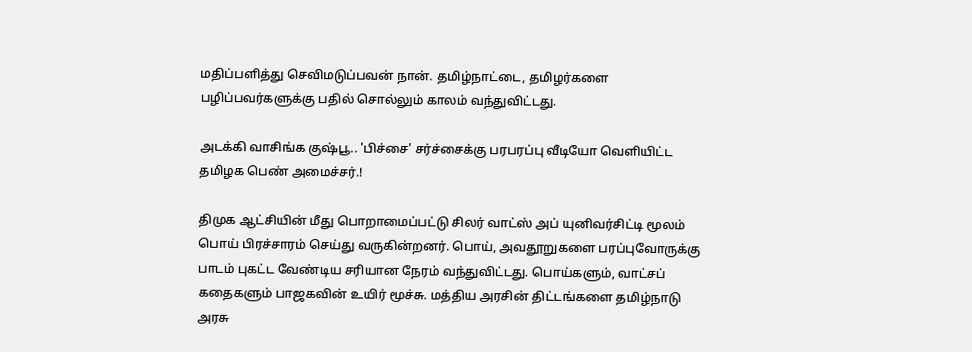மதிப்பளித்து செவிமடுப்பவன் நான். தமிழ்நாட்டை, தமிழர்களை பழிப்பவர்களுக்கு பதில் சொல்லும் காலம் வந்துவிட்டது.

அடக்கி வாசிங்க குஷ்பூ.. 'பிச்சை' சர்ச்சைக்கு பரபரப்பு வீடியோ வெளியிட்ட தமிழக பெண் அமைச்சர்.!

திமுக ஆட்சியின் மீது பொறாமைப்பட்டு சிலர் வாட்ஸ் அப் யுனிவர்சிட்டி மூலம் பொய் பிரச்சாரம் செய்து வருகின்றனர். பொய், அவதூறுகளை பரப்புவோருக்கு பாடம் புகட்ட வேண்டிய சரியான நேரம் வந்துவிட்டது. பொய்களும், வாட்சப் கதைகளும் பாஜகவின் உயிர் மூச்சு. மத்திய அரசின் திட்டங்களை தமிழ்நாடு அரசு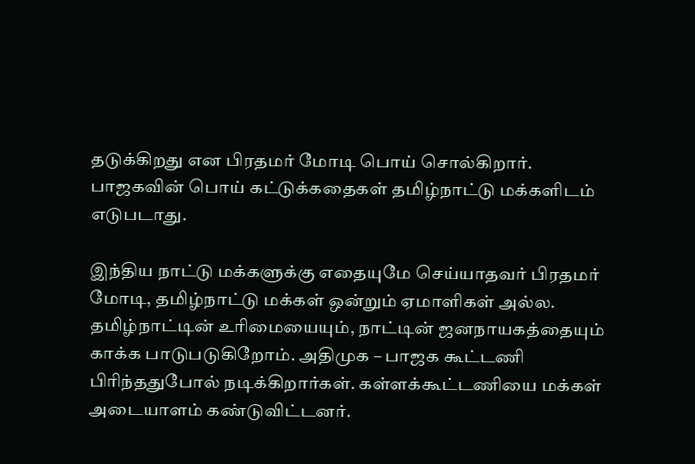தடுக்கிறது என பிரதமர் மோடி பொய் சொல்கிறார். பாஜகவின் பொய் கட்டுக்கதைகள் தமிழ்நாட்டு மக்களிடம் எடுபடாது.

இந்திய நாட்டு மக்களுக்கு எதையுமே செய்யாதவர் பிரதமர் மோடி, தமிழ்நாட்டு மக்கள் ஒன்றும் ஏமாளிகள் அல்ல. தமிழ்நாட்டின் உரிமையையும், நாட்டின் ஜனநாயகத்தையும் காக்க பாடுபடுகிறோம். அதிமுக – பாஜக கூட்டணி பிரிந்ததுபோல் நடிக்கிறார்கள். கள்ளக்கூட்டணியை மக்கள் அடையாளம் கண்டுவிட்டனர்.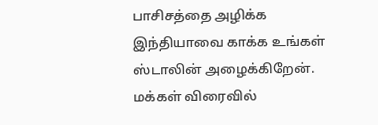பாசிசத்தை அழிக்க இந்தியாவை காக்க உங்கள் ஸ்டாலின் அழைக்கிறேன். மக்கள் விரைவில்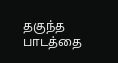தகுந்த பாடத்தை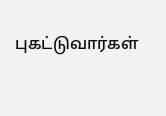புகட்டுவார்கள்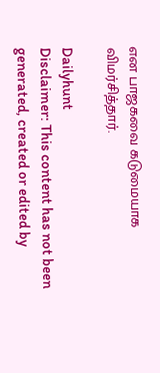என பாஜகவை கடுமையாக விமர்சித்தார்.

Dailyhunt
Disclaimer: This content has not been generated, created or edited by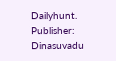Dailyhunt. Publisher: Dinasuvadu